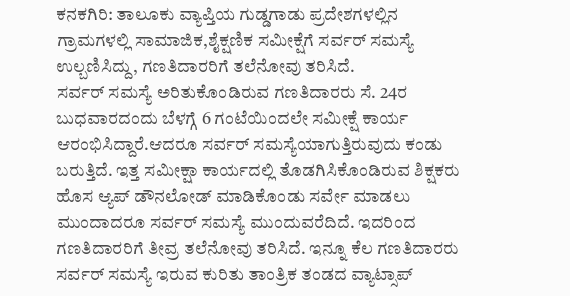ಕನಕಗಿರಿ: ತಾಲೂಕು ವ್ಯಾಪ್ತಿಯ ಗುಡ್ಡಗಾಡು ಪ್ರದೇಶಗಳಲ್ಲಿನ ಗ್ರಾಮಗಳಲ್ಲಿ ಸಾಮಾಜಿಕ,ಶೈಕ್ಷಣಿಕ ಸಮೀಕ್ಷೆಗೆ ಸರ್ವರ್ ಸಮಸ್ಯೆ ಉಲ್ಬಣಿಸಿದ್ದು, ಗಣತಿದಾರರಿಗೆ ತಲೆನೋವು ತರಿಸಿದೆ.
ಸರ್ವರ್ ಸಮಸ್ಯೆ ಅರಿತುಕೊಂಡಿರುವ ಗಣತಿದಾರರು ಸೆ. 24ರ ಬುಧವಾರದಂದು ಬೆಳಗ್ಗೆ 6 ಗಂಟೆಯಿಂದಲೇ ಸಮೀಕ್ಷೆ ಕಾರ್ಯ ಆರಂಭಿಸಿದ್ದಾರೆ.ಆದರೂ ಸರ್ವರ್ ಸಮಸ್ಯೆಯಾಗುತ್ತಿರುವುದು ಕಂಡು ಬರುತ್ತಿದೆ. ಇತ್ತ ಸಮೀಕ್ಷಾ ಕಾರ್ಯದಲ್ಲಿ ತೊಡಗಿಸಿಕೊಂಡಿರುವ ಶಿಕ್ಷಕರು ಹೊಸ ಆ್ಯಪ್ ಡೌನಲೋಡ್ ಮಾಡಿಕೊಂಡು ಸರ್ವೇ ಮಾಡಲು ಮುಂದಾದರೂ ಸರ್ವರ್ ಸಮಸ್ಯೆ ಮುಂದುವರೆದಿದೆ. ಇದರಿಂದ ಗಣತಿದಾರರಿಗೆ ತೀವ್ರ ತಲೆನೋವು ತರಿಸಿದೆ. ಇನ್ನೂ ಕೆಲ ಗಣತಿದಾರರು ಸರ್ವರ್ ಸಮಸ್ಯೆ ಇರುವ ಕುರಿತು ತಾಂತ್ರಿಕ ತಂಡದ ವ್ಯಾಟ್ಸಾಪ್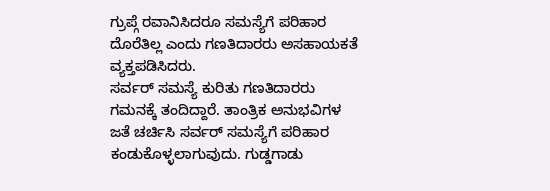ಗ್ರುಪ್ಗೆ ರವಾನಿಸಿದರೂ ಸಮಸ್ಯೆಗೆ ಪರಿಹಾರ ದೊರೆತಿಲ್ಲ ಎಂದು ಗಣತಿದಾರರು ಅಸಹಾಯಕತೆ ವ್ಯಕ್ತಪಡಿಸಿದರು.
ಸರ್ವರ್ ಸಮಸ್ಯೆ ಕುರಿತು ಗಣತಿದಾರರು ಗಮನಕ್ಕೆ ತಂದಿದ್ದಾರೆ. ತಾಂತ್ರಿಕ ಅನುಭವಿಗಳ ಜತೆ ಚರ್ಚಿಸಿ ಸರ್ವರ್ ಸಮಸ್ಯೆಗೆ ಪರಿಹಾರ ಕಂಡುಕೊಳ್ಳಲಾಗುವುದು. ಗುಡ್ಡಗಾಡು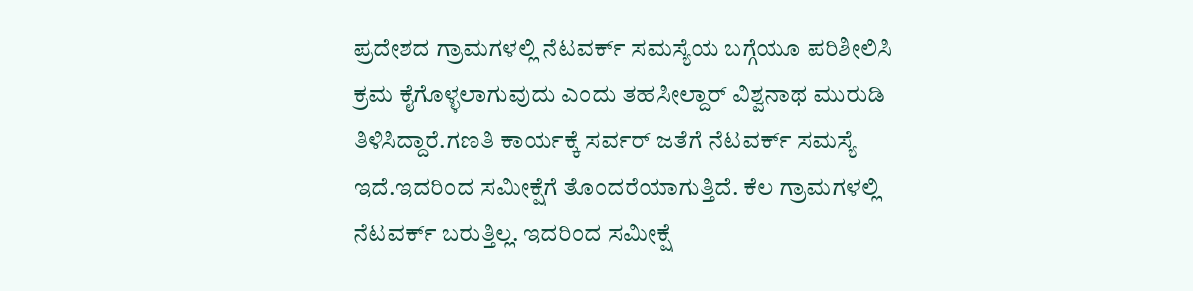ಪ್ರದೇಶದ ಗ್ರಾಮಗಳಲ್ಲಿ ನೆಟವರ್ಕ್ ಸಮಸ್ಯೆಯ ಬಗ್ಗೆಯೂ ಪರಿಶೀಲಿಸಿ ಕ್ರಮ ಕೈಗೊಳ್ಳಲಾಗುವುದು ಎಂದು ತಹಸೀಲ್ದಾರ್ ವಿಶ್ವನಾಥ ಮುರುಡಿ ತಿಳಿಸಿದ್ದಾರೆ.ಗಣತಿ ಕಾರ್ಯಕ್ಕೆ ಸರ್ವರ್ ಜತೆಗೆ ನೆಟವರ್ಕ್ ಸಮಸ್ಯೆ ಇದೆ.ಇದರಿಂದ ಸಮೀಕ್ಷೆಗೆ ತೊಂದರೆಯಾಗುತ್ತಿದೆ. ಕೆಲ ಗ್ರಾಮಗಳಲ್ಲಿ ನೆಟವರ್ಕ್ ಬರುತ್ತಿಲ್ಲ. ಇದರಿಂದ ಸಮೀಕ್ಷೆ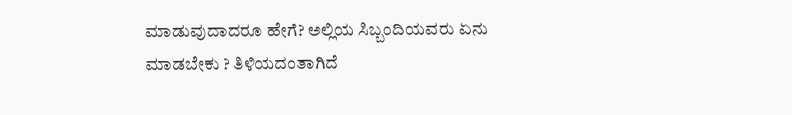ಮಾಡುವುದಾದರೂ ಹೇಗೆ? ಅಲ್ಲಿಯ ಸಿಬ್ಬಂದಿಯವರು ಏನು ಮಾಡಬೇಕು ? ತಿಳಿಯದಂತಾಗಿದೆ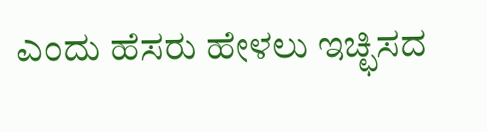ಎಂದು ಹೆಸರು ಹೇಳಲು ಇಚ್ಛಿಸದ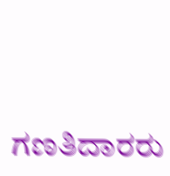ಗಣತಿದಾರರು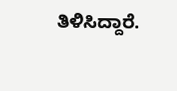ತಿಳಿಸಿದ್ದಾರೆ.